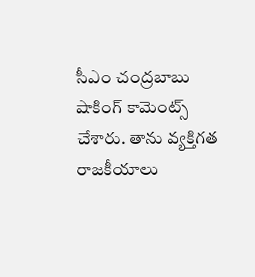సీఎం చంద్రబాబు షాకింగ్ కామెంట్స్ చేశారు. తాను వ్యక్తిగత రాజకీయాలు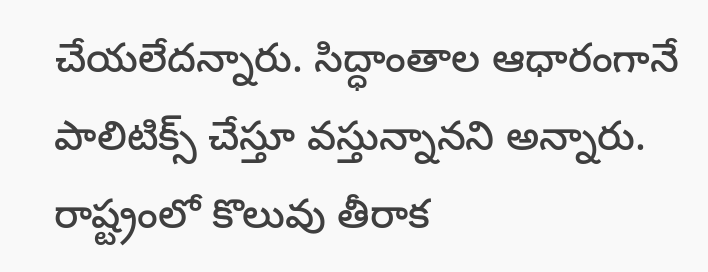చేయలేదన్నారు. సిద్ధాంతాల ఆధారంగానే పాలిటిక్స్ చేస్తూ వస్తున్నానని అన్నారు. రాష్ట్రంలో కొలువు తీరాక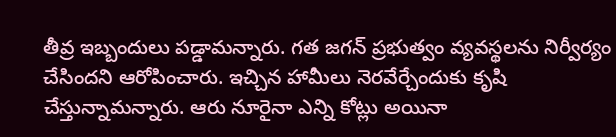తీవ్ర ఇబ్బందులు పడ్డామన్నారు. గత జగన్ ప్రభుత్వం వ్యవస్థలను నిర్వీర్యం చేసిందని ఆరోపించారు. ఇచ్చిన హామీలు నెరవేర్చేందుకు కృషి చేస్తున్నామన్నారు. ఆరు నూరైనా ఎన్ని కోట్లు అయినా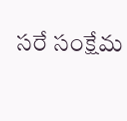సరే సంక్షేమ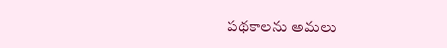పథకాలను అమలు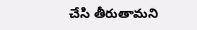చేసి తీరుతామని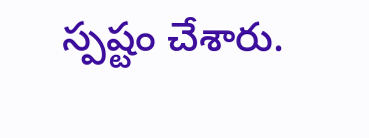స్పష్టం చేశారు.